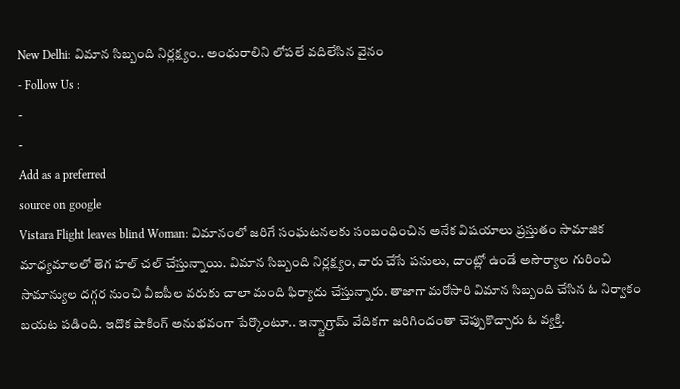New Delhi: విమాన సిబ్బంది నిర్లక్ష్యం.. అంధురాలిని లోపలే వదిలేసిన వైనం
- Follow Us :
-
-
Add as a preferred
source on google
Vistara Flight leaves blind Woman: విమానంలో జరిగే సంఘటనలకు సంబంధించిన అనేక విషయాలు ప్రస్తుతం సామాజిక మాధ్యమాలలో తెగ హల్ చల్ చేస్తున్నాయి. విమాన సిబ్బంది నిర్లక్ష్యం, వారు చేసే పనులు, దాంట్లో ఉండే అసౌర్యాల గురించి సామాన్యుల దగ్గర నుంచి వీఐపీల వరుకు చాలా మంది ఫిర్యాదు చేస్తున్నారు. తాజాగా మరోసారి విమాన సిబ్బంది చేసిన ఓ నిర్వాకం బయట పడింది. ఇదొక షాకింగ్ అనుభవంగా పేర్కొంటూ.. ఇన్స్టాగ్రామ్ వేదికగా జరిగిందంతా చెప్పుకొచ్చారు ఓ వ్యక్తి.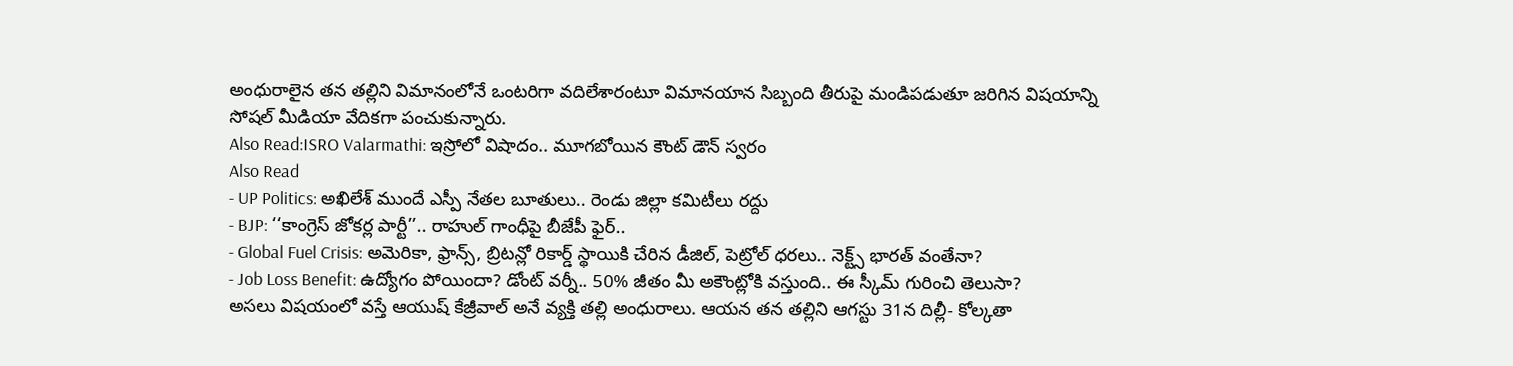అంధురాలైన తన తల్లిని విమానంలోనే ఒంటరిగా వదిలేశారంటూ విమానయాన సిబ్బంది తీరుపై మండిపడుతూ జరిగిన విషయాన్ని సోషల్ మీడియా వేదికగా పంచుకున్నారు.
Also Read:ISRO Valarmathi: ఇస్రోలో విషాదం.. మూగబోయిన కౌంట్ డౌన్ స్వరం
Also Read
- UP Politics: అఖిలేశ్ ముందే ఎస్పీ నేతల బూతులు.. రెండు జిల్లా కమిటీలు రద్దు
- BJP: ‘‘కాంగ్రెస్ జోకర్ల పార్టీ’’.. రాహుల్ గాంధీపై బీజేపీ ఫైర్..
- Global Fuel Crisis: అమెరికా, ఫ్రాన్స్, బ్రిటన్లో రికార్డ్ స్థాయికి చేరిన డీజిల్, పెట్రోల్ ధరలు.. నెక్ట్స్ భారత్ వంతేనా?
- Job Loss Benefit: ఉద్యోగం పోయిందా? డోంట్ వర్నీ.. 50% జీతం మీ అకౌంట్లోకి వస్తుంది.. ఈ స్కీమ్ గురించి తెలుసా?
అసలు విషయంలో వస్తే ఆయుష్ కేజ్రీవాల్ అనే వ్యక్తి తల్లి అంధురాలు. ఆయన తన తల్లిని ఆగస్టు 31న దిల్లీ- కోల్కతా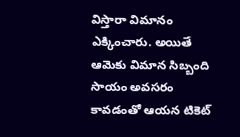విస్తారా విమానం ఎక్కించారు. అయితే ఆమెకు విమాన సిబ్బంది సాయం అవసరం కావడంతో ఆయన టికెట్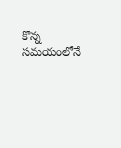కొన్న సమయంలోనే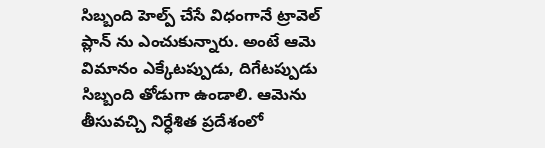సిబ్బంది హెల్ప్ చేసే విధంగానే ట్రావెల్ ప్లాన్ ను ఎంచుకున్నారు. అంటే ఆమె విమానం ఎక్కేటప్పుడు, దిగేటప్పుడు సిబ్బంది తోడుగా ఉండాలి. ఆమెను తీసువచ్చి నిర్ధేశిత ప్రదేశంలో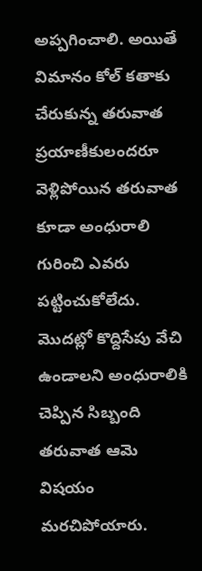అప్పగించాలి. అయితే విమానం కోల్ కతాకు చేరుకున్న తరువాత ప్రయాణీకులందరూ వెళ్లిపోయిన తరువాత కూడా అంధురాలి గురించి ఎవరు పట్టించుకోలేదు. మొదట్లో కొద్దిసేపు వేచి ఉండాలని అంధురాలికి చెప్పిన సిబ్బంది తరువాత ఆమె విషయం మరచిపోయారు.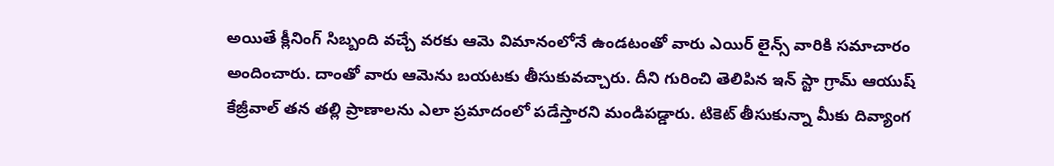అయితే క్లీనింగ్ సిబ్బంది వచ్చే వరకు ఆమె విమానంలోనే ఉండటంతో వారు ఎయిర్ లైన్స్ వారికి సమాచారం అందించారు. దాంతో వారు ఆమెను బయటకు తీసుకువచ్చారు. దీని గురించి తెలిపిన ఇన్ స్టా గ్రామ్ ఆయుష్ కేజ్రీవాల్ తన తల్లి ప్రాణాలను ఎలా ప్రమాదంలో పడేస్తారని మండిపడ్డారు. టికెట్ తీసుకున్నా మీకు దివ్యాంగ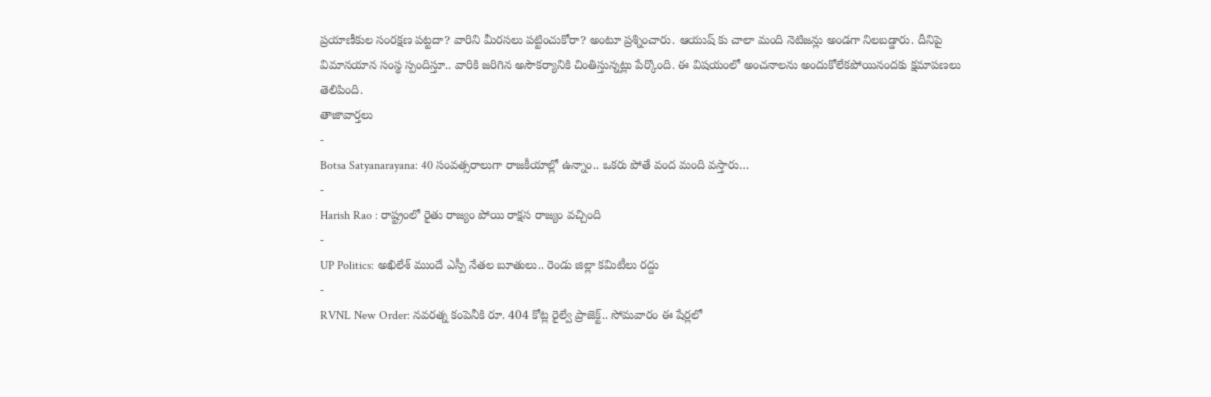ప్రయాణీకుల సంరక్షణ పట్టదా? వారిని మీరసలు పట్టించుకోరా? అంటూ ప్రశ్నించారు. ఆయుష్ కు చాలా మంది నెటిజన్లు అండగా నిలబడ్డారు. దీనిపై విమానయాన సంస్థ స్పందిస్తూ.. వారికి జరిగిన అసౌకర్యానికి చింతిస్తున్నట్లు పేర్కొంది. ఈ విషయంలో అంచనాలను అందుకోలేకపోయినందకు క్షమాపణలు తెలిపింది.
తాజావార్తలు
-
Botsa Satyanarayana: 40 సంవత్సరాలుగా రాజకీయాల్లో ఉన్నాం.. ఒకరు పోతే వంద మంది వస్తారు…
-
Harish Rao : రాష్ట్రంలో రైతు రాజ్యం పోయి రాక్షస రాజ్యం వచ్చింది
-
UP Politics: అఖిలేశ్ ముందే ఎస్పీ నేతల బూతులు.. రెండు జిల్లా కమిటీలు రద్దు
-
RVNL New Order: నవరత్న కంపెనీకి రూ. 404 కోట్ల రైల్వే ప్రాజెక్ట్.. సోమవారం ఈ షేర్లలో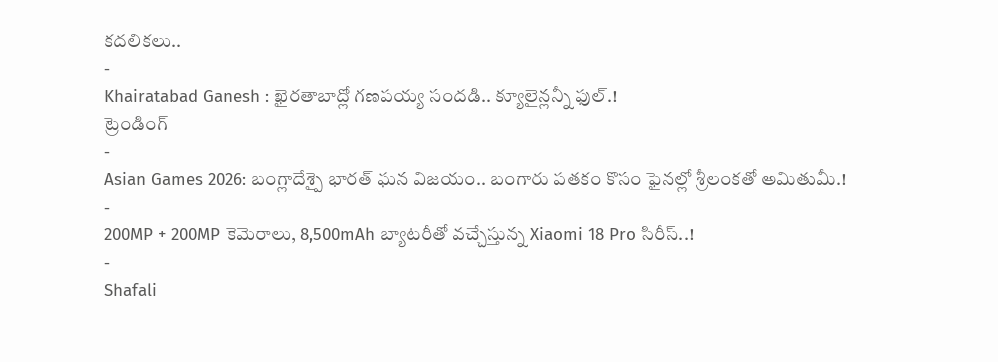కదలికలు..
-
Khairatabad Ganesh : ఖైరతాబాద్లో గణపయ్య సందడి.. క్యూలైన్లన్నీ ఫుల్.!
ట్రెండింగ్
-
Asian Games 2026: బంగ్లాదేశ్పై భారత్ ఘన విజయం.. బంగారు పతకం కొసం ఫైనల్లో శ్రీలంకతో అమితుమీ.!
-
200MP + 200MP కెమెరాలు, 8,500mAh బ్యాటరీతో వచ్చేస్తున్న Xiaomi 18 Pro సిరీస్..!
-
Shafali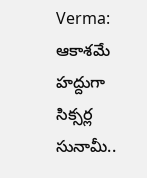Verma: ఆకాశమే హద్దుగా సిక్సర్ల సునామీ..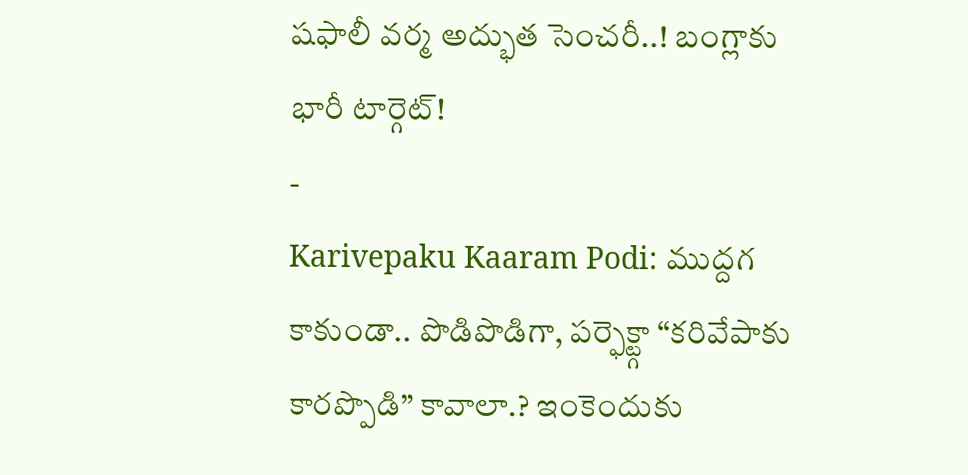షఫాలీ వర్మ అద్భుత సెంచరీ..! బంగ్లాకు భారీ టార్గెట్!
-
Karivepaku Kaaram Podi: ముద్దగ కాకుండా.. పొడిపొడిగా, పర్ఫెక్ట్గా “కరివేపాకు కారప్పొడి” కావాలా.? ఇంకెందుకు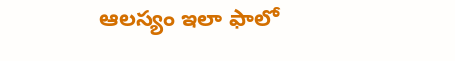ఆలస్యం ఇలా ఫాలో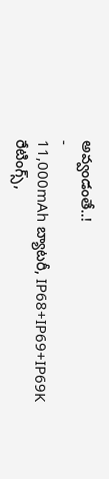అవ్వండంతే..!
-
11,000mAh బ్యాటరీ, IP68+IP69+IP69K రేటింగ్స్,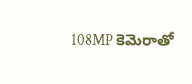108MP కెమెరాతో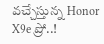వచ్చేస్తున్న Honor X9e ప్రో..!